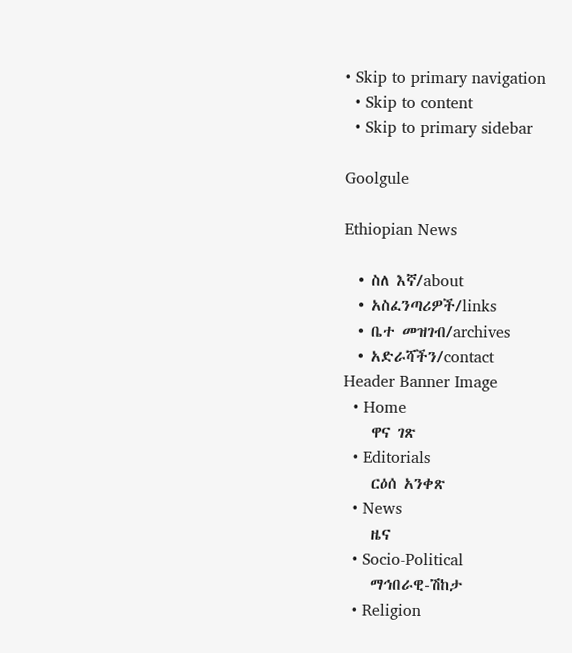• Skip to primary navigation
  • Skip to content
  • Skip to primary sidebar

Goolgule

Ethiopian News

  • ስለ እኛ/about
  • አስፈንጣሪዎች/links
  • ቤተ መዝገብ/archives
  • አድራሻችን/contact
Header Banner Image
  • Home
    ዋና ገጽ
  • Editorials
    ርዕሰ አንቀጽ
  • News
    ዜና
  • Socio-Political
    ማኅበራዊ-ሽከታ
  • Religion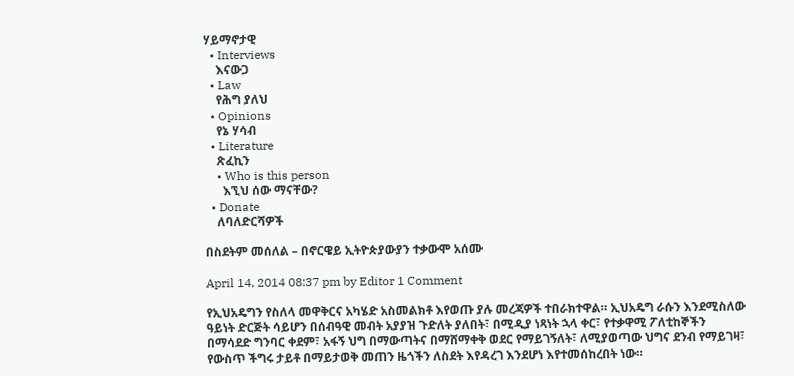ሃይማኖታዊ
  • Interviews
    እናውጋ
  • Law
    የሕግ ያለህ
  • Opinions
    የኔ ሃሳብ
  • Literature
    ጽፈኪን
    • Who is this person
      እኚህ ሰው ማናቸው?
  • Donate
    ለባለድርሻዎች

በስደትም መሰለል – በኖርዌይ ኢትዮጵያውያን ተቃውሞ አሰሙ

April 14, 2014 08:37 pm by Editor 1 Comment

የኢህአዴግን የስለላ መዋቅርና አካሄድ አስመልክቶ እየወጡ ያሉ መረጃዎች ተበራክተዋል። ኢህአዴግ ራሱን እንደሚስለው ዓይነት ድርጅት ሳይሆን በሰብዓዊ መብት አያያዝ ጉድለት ያለበት፣ በሚዲያ ነጻነት ኋላ ቀር፣ የተቃዋሚ ፖለቲከኞችን በማሳደድ ግንባር ቀደም፣ አፋኝ ህግ በማውጣትና በማሸማቀቅ ወደር የማይገኝለት፣ ለሚያወጣው ህግና ደንብ የማይገዛ፣ የውስጥ ችግሩ ታይቶ በማይታወቅ መጠን ዜጎችን ለስደት እየዳረገ እንደሆነ እየተመሰከረበት ነው።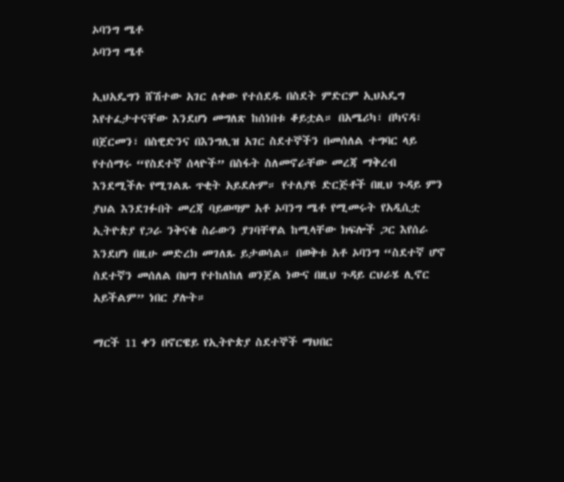ኦባንግ ሜቶ
ኦባንግ ሜቶ

ኢህአዴግን ሸሽተው አገር ለቀው የተሰደዱ በስደት ምድርም ኢህአዴግ እየተፈታተናቸው እንደሆነ መግለጽ ከሰነበቱ ቆይቷል። በአሜሪካ፣ በካናዳ፣ በጀርመን፣ በስዊድንና በእንግሊዝ አገር ስደተኞችን በመሰለል ተግባር ላይ የተሰማሩ “የስደተኛ ሰላዮች” በስፋት ስለመኖራቸው መረጃ ማቅረብ እንደሚችሉ የሚገልጹ ጥቂት አይደሉም። የተለያዩ ድርጅቶች በዚህ ጉዳይ ምን ያህል እንደገፉበት መረጃ ባይወጣም አቶ ኦባንግ ሜቶ የሚመሩት የአዲሲቷ ኢትዮጵያ የጋራ ንቅናቄ ስራውን ያገባቸዋል ከሚላቸው ክፍሎች ጋር እየሰራ እንደሆነ በዚሁ መድረክ መገለጹ ይታወሳል። በወቅቱ አቶ ኦባንግ “ስደተኛ ሆኖ ስደተኛን መሰለል በህግ የተከለከለ ወንጀል ነውና በዚህ ጉዳይ ርህራሄ ሊኖር አይችልም” ነበር ያሉት።

ማርች 11 ቀን በኖርዌይ የኢትዮጵያ ስደተኞች ማህበር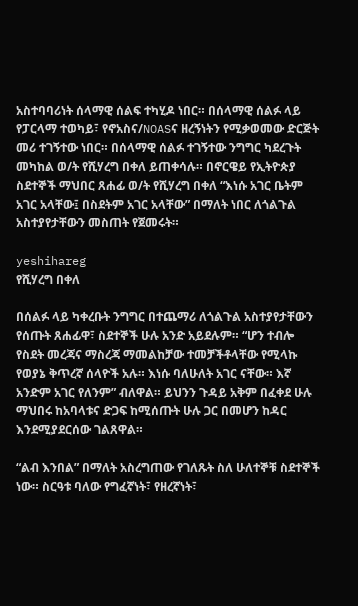አስተባባሪነት ሰላማዊ ሰልፍ ተካሂዶ ነበር። በሰላማዊ ሰልፉ ላይ የፓርላማ ተወካይ፣ የኖአስና/NOASና ዘረኝነትን የሚቃወመው ድርጅት መሪ ተገኝተው ነበር። በሰላማዊ ሰልፉ ተገኝተው ንግግር ካደረጉት መካከል ወ/ት የሺሃረግ በቀለ ይጠቀሳሉ። በኖርዌይ የኢትዮጵያ ስደተኞች ማህበር ጸሐፊ ወ/ት የሺሃረግ በቀለ “እነሱ አገር ቤትም አገር አላቸው፤ በስደትም አገር አላቸው” በማለት ነበር ለጎልጉል አስተያየታቸውን መስጠት የጀመሩት።

yeshihareg
የሺሃረግ በቀለ

በሰልፉ ላይ ካቀረቡት ንግግር በተጨማሪ ለጎልጉል አስተያየታቸውን የሰጡት ጸሐፊዋ፣ ስደተኞች ሁሉ አንድ አይደሉም። “ሆን ተብሎ የስደት መረጃና ማስረጃ ማመልከቻው ተመቻችቶላቸው የሚላኩ የወያኔ ቅጥረኛ ሰላዮች አሉ። እነሱ ባለሁለት አገር ናቸው። እኛ አንድም አገር የለንም” ብለዋል። ይህንን ጉዳይ አቅም በፈቀደ ሁሉ ማህበሩ ከአባላቱና ድጋፍ ከሚሰጡት ሁሉ ጋር በመሆን ከዳር እንደሚያደርሰው ገልጸዋል።

“ልብ እንበል” በማለት አስረግጠው የገለጹት ስለ ሁለተኞቹ ስደተኞች ነው። ስርዓቱ ባለው የግፈኛነት፣ የዘረኛነት፣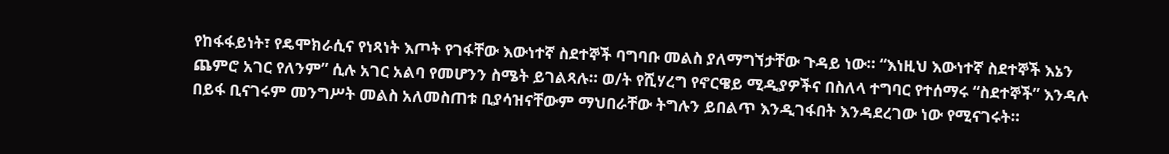የከፋፋይነት፣ የዴሞክራሲና የነጻነት እጦት የገፋቸው እውነተኛ ስደተኞች ባግባቡ መልስ ያለማግኘታቸው ጉዳይ ነው። “እነዚህ እውነተኛ ስደተኞች እኔን ጨምሮ አገር የለንም” ሲሉ አገር አልባ የመሆንን ስሜት ይገልጻሉ። ወ/ት የሺሃረግ የኖርዌይ ሚዲያዎችና በስለላ ተግባር የተሰማሩ “ስደተኞች” እንዳሉ በይፋ ቢናገሩም መንግሥት መልስ አለመስጠቱ ቢያሳዝናቸውም ማህበራቸው ትግሉን ይበልጥ እንዲገፋበት እንዳደረገው ነው የሚናገሩት።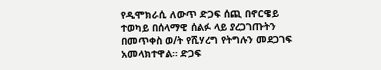የዲሞክራሲ ለውጥ ድጋፍ ሰጪ በኖርዌይ ተወካይ በሰላማዊ ሰልፉ ላይ ያረጋገጡትን በመጥቀስ ወ/ት የሺሃረግ የትግሉን መደጋገፍ አመላክተዋል። ድጋፍ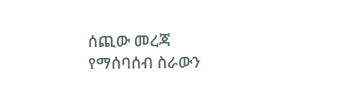ሰጪው መረጃ የማሰባሰብ ስራውን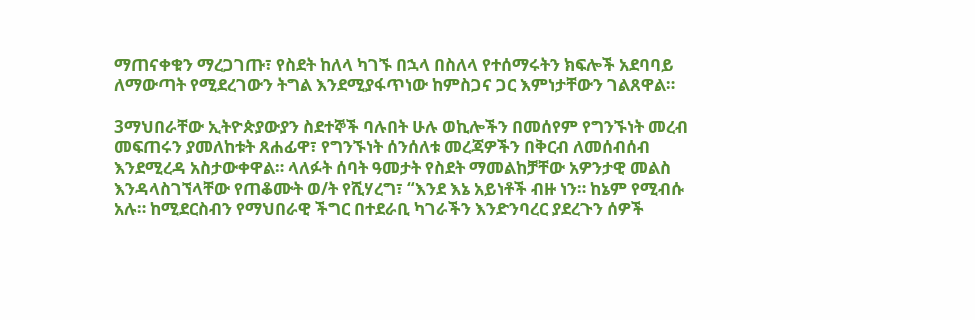ማጠናቀቁን ማረጋገጡ፣ የስደት ከለላ ካገኙ በኋላ በስለላ የተሰማሩትን ክፍሎች አደባባይ ለማውጣት የሚደረገውን ትግል እንደሚያፋጥነው ከምስጋና ጋር እምነታቸውን ገልጸዋል።

3ማህበራቸው ኢትዮጵያውያን ስደተኞች ባሉበት ሁሉ ወኪሎችን በመሰየም የግንኙነት መረብ መፍጠሩን ያመለከቱት ጸሐፊዋ፣ የግንኙነት ሰንሰለቱ መረጃዎችን በቅርብ ለመሰብሰብ እንደሚረዳ አስታውቀዋል። ላለፉት ሰባት ዓመታት የስደት ማመልከቻቸው አዎንታዊ መልስ እንዳላስገኘላቸው የጠቆሙት ወ/ት የሺሃረግ፣ “እንደ እኔ አይነቶች ብዙ ነን። ከኔም የሚብሱ አሉ። ከሚደርስብን የማህበራዊ ችግር በተደራቢ ካገራችን እንድንባረር ያደረጉን ሰዎች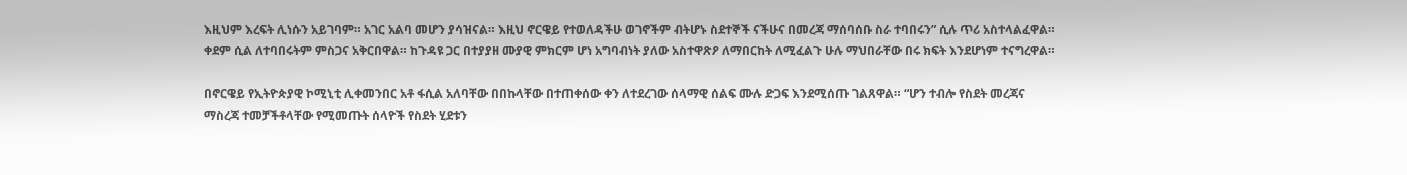እዚህም እረፍት ሊነሱን አይገባም። አገር አልባ መሆን ያሳዝናል። እዚህ ኖርዌይ የተወለዳችሁ ወገኖችም ብትሆኑ ስደተኞች ናችሁና በመረጃ ማሰባሰቡ ስራ ተባበሩን” ሲሉ ጥሪ አስተላልፈዋል። ቀደም ሲል ለተባበሩትም ምስጋና አቅርበዋል። ከጉዳዩ ጋር በተያያዘ ሙያዊ ምክርም ሆነ አግባብነት ያለው አስተዋጽዖ ለማበርከት ለሚፈልጉ ሁሉ ማህበራቸው በሩ ክፍት እንደሆነም ተናግረዋል።

በኖርዌይ የኢትዮጵያዊ ኮሚኒቲ ሊቀመንበር አቶ ፋሲል አለባቸው በበኩላቸው በተጠቀሰው ቀን ለተደረገው ሰላማዊ ሰልፍ ሙሉ ድጋፍ እንደሚሰጡ ገልጸዋል። “ሆን ተብሎ የስደት መረጃና ማስረጃ ተመቻችቶላቸው የሚመጡት ሰላዮች የስደት ሂደቱን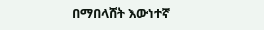በማበላሸት እውነተኛ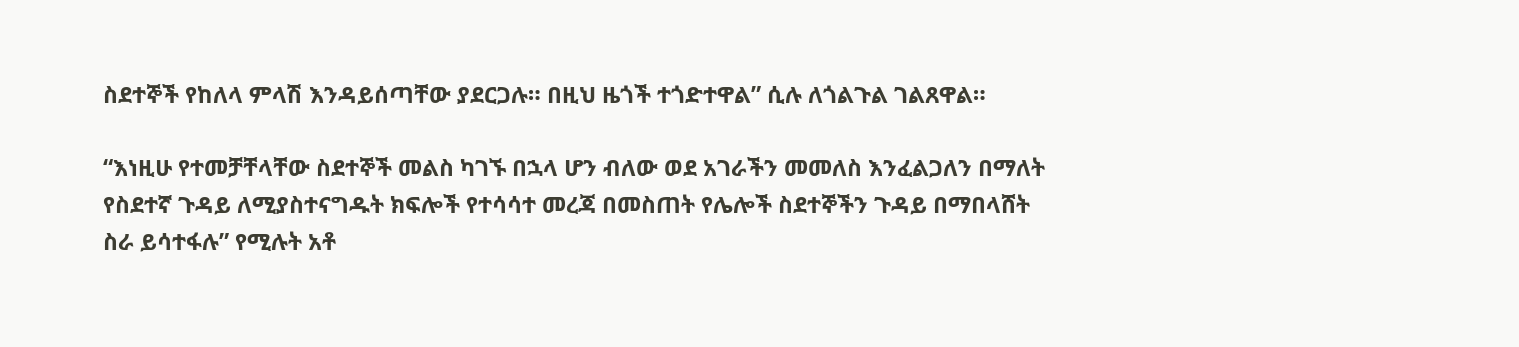ስደተኞች የከለላ ምላሽ እንዳይሰጣቸው ያደርጋሉ። በዚህ ዜጎች ተጎድተዋል” ሲሉ ለጎልጉል ገልጸዋል።

“እነዚሁ የተመቻቸላቸው ስደተኞች መልስ ካገኙ በኋላ ሆን ብለው ወደ አገራችን መመለስ እንፈልጋለን በማለት የስደተኛ ጉዳይ ለሚያስተናግዱት ክፍሎች የተሳሳተ መረጃ በመስጠት የሌሎች ስደተኞችን ጉዳይ በማበላሸት ስራ ይሳተፋሉ” የሚሉት አቶ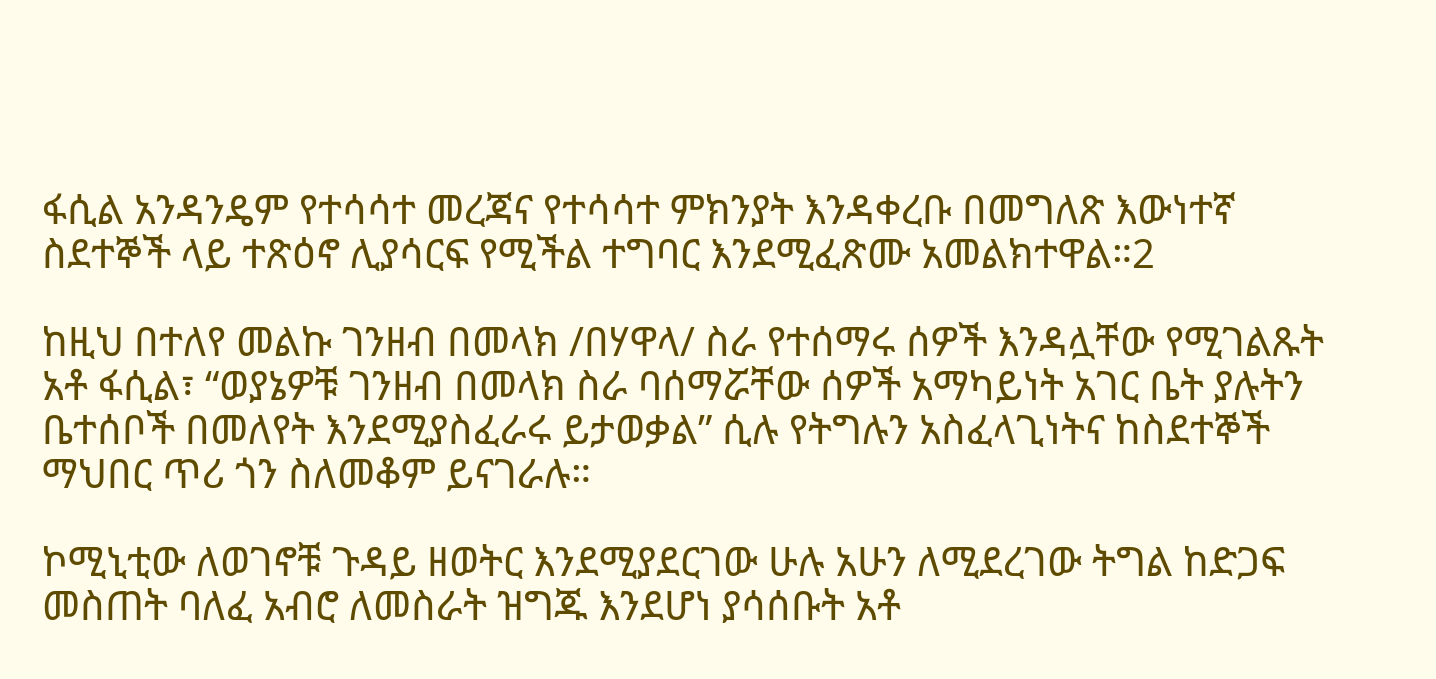ፋሲል አንዳንዴም የተሳሳተ መረጃና የተሳሳተ ምክንያት እንዳቀረቡ በመግለጽ እውነተኛ ስደተኞች ላይ ተጽዕኖ ሊያሳርፍ የሚችል ተግባር እንደሚፈጽሙ አመልክተዋል።2

ከዚህ በተለየ መልኩ ገንዘብ በመላክ /በሃዋላ/ ስራ የተሰማሩ ሰዎች እንዳሏቸው የሚገልጹት አቶ ፋሲል፣ “ወያኔዎቹ ገንዘብ በመላክ ስራ ባሰማሯቸው ሰዎች አማካይነት አገር ቤት ያሉትን ቤተሰቦች በመለየት እንደሚያስፈራሩ ይታወቃል” ሲሉ የትግሉን አስፈላጊነትና ከስደተኞች ማህበር ጥሪ ጎን ስለመቆም ይናገራሉ።

ኮሚኒቲው ለወገኖቹ ጉዳይ ዘወትር እንደሚያደርገው ሁሉ አሁን ለሚደረገው ትግል ከድጋፍ መስጠት ባለፈ አብሮ ለመስራት ዝግጁ እንደሆነ ያሳሰቡት አቶ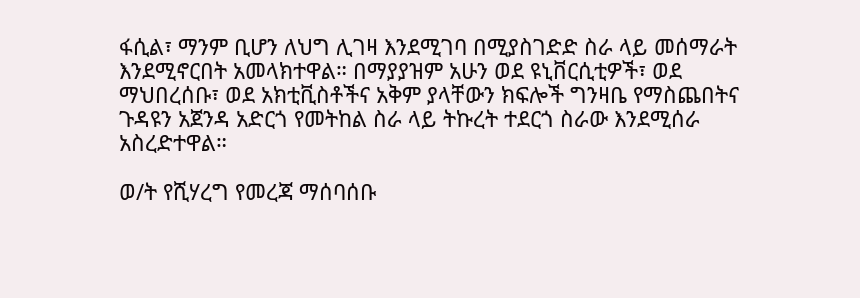ፋሲል፣ ማንም ቢሆን ለህግ ሊገዛ እንደሚገባ በሚያስገድድ ስራ ላይ መሰማራት እንደሚኖርበት አመላክተዋል። በማያያዝም አሁን ወደ ዩኒቨርሲቲዎች፣ ወደ ማህበረሰቡ፣ ወደ አክቲቪስቶችና አቅም ያላቸውን ክፍሎች ግንዛቤ የማስጨበትና ጉዳዩን አጀንዳ አድርጎ የመትከል ስራ ላይ ትኩረት ተደርጎ ስራው እንደሚሰራ አስረድተዋል።

ወ/ት የሺሃረግ የመረጃ ማሰባሰቡ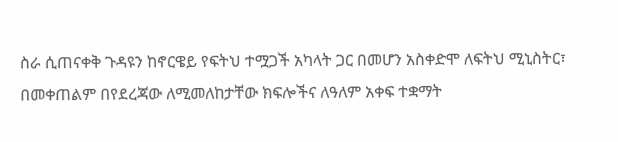ስራ ሲጠናቀቅ ጉዳዩን ከኖርዌይ የፍትህ ተሟጋች አካላት ጋር በመሆን አስቀድሞ ለፍትህ ሚኒስትር፣ በመቀጠልም በየደረጃው ለሚመለከታቸው ክፍሎችና ለዓለም አቀፍ ተቋማት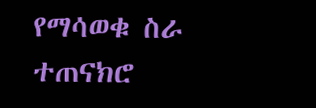የማሳወቁ ስራ ተጠናክሮ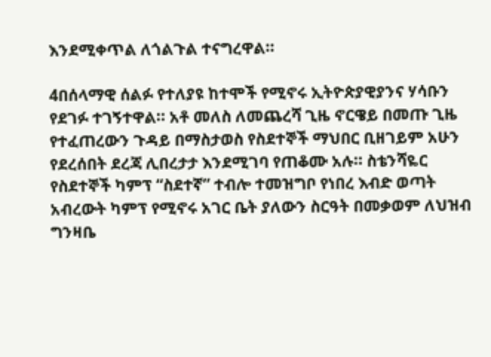እንደሚቀጥል ለጎልጉል ተናግረዋል።

4በሰላማዊ ሰልፉ የተለያዩ ከተሞች የሚኖሩ ኢትዮጵያዊያንና ሃሳቡን የደገፉ ተገኝተዋል። አቶ መለስ ለመጨረሻ ጊዜ ኖርዌይ በመጡ ጊዜ የተፈጠረውን ጉዳይ በማስታወስ የስደተኞች ማህበር ቢዘገይም አሁን የደረሰበት ደረጃ ሊበረታታ እንደሚገባ የጠቆሙ አሉ። ስቴንሻዬር የስደተኞች ካምፕ “ስደተኛ” ተብሎ ተመዝግቦ የነበረ እብድ ወጣት አብረውት ካምፕ የሚኖሩ አገር ቤት ያለውን ስርዓት በመቃወም ለህዝብ ግንዛቤ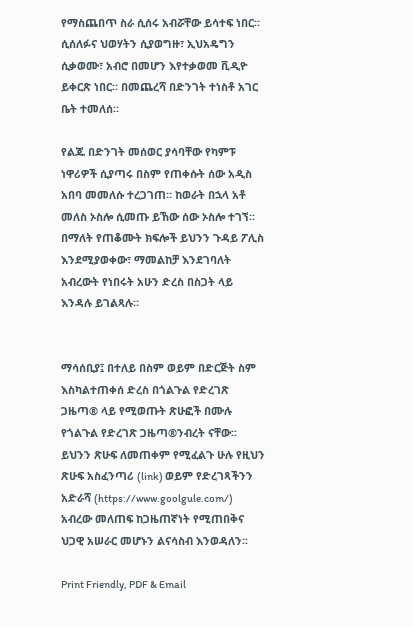የማስጨበጥ ስራ ሲሰሩ አብሯቸው ይሳተፍ ነበር። ሲሰለፉና ህወሃትን ሲያወግዙ፣ ኢህአዴግን ሲቃወሙ፣ አብሮ በመሆን እየተቃወመ ቪዲዮ ይቀርጽ ነበር። በመጨረሻ በድንገት ተነስቶ አገር ቤት ተመለሰ።

የልጁ በድንገት መሰወር ያሳባቸው የካምፑ ነዋሪዎች ሲያጣሩ በስም የጠቀሱት ሰው አዲስ አበባ መመለሱ ተረጋገጠ። ከወራት በኋላ አቶ መለስ ኦስሎ ሲመጡ ይኸው ሰው ኦስሎ ተገኘ። በማለት የጠቆሙት ክፍሎች ይህንን ጉዳይ ፖሊስ እንደሚያወቀው፣ ማመልከቻ እንደገባለት አብረውት የነበሩት አሁን ድረስ በስጋት ላይ እንዳሉ ይገልጻሉ።


ማሳሰቢያ፤ በተለይ በስም ወይም በድርጅት ስም እስካልተጠቀሰ ድረስ በጎልጉል የድረገጽ ጋዜጣ® ላይ የሚወጡት ጽሁፎች በሙሉ የጎልጉል የድረገጽ ጋዜጣ®ንብረት ናቸው፡፡ ይህንን ጽሁፍ ለመጠቀም የሚፈልጉ ሁሉ የዚህን ጽሁፍ አስፈንጣሪ (link) ወይም የድረገጻችንን አድራሻ (https://www.goolgule.com/) አብረው መለጠፍ ከጋዜጠኛነት የሚጠበቅና ህጋዊ አሠራር መሆኑን ልናሳስብ እንወዳለን፡፡

Print Friendly, PDF & Email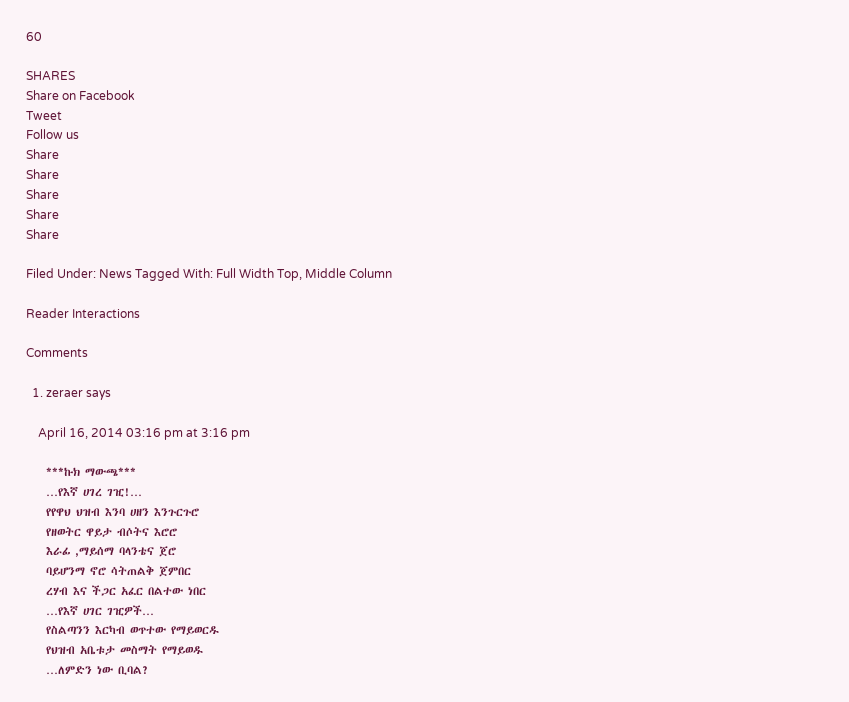60

SHARES
Share on Facebook
Tweet
Follow us
Share
Share
Share
Share
Share

Filed Under: News Tagged With: Full Width Top, Middle Column

Reader Interactions

Comments

  1. zeraer says

    April 16, 2014 03:16 pm at 3:16 pm

    ***ኩክ ማውጫ***
    …የእኛ ሀገረ ገዢ!…
    የየዋህ ህዝብ እንባ ሀዘን እንጉርጉሮ
    የዘወትር ዋይታ ብሶትና እሮሮ
    እራፊ ,ማይሰማ ባላንቴና ጀሮ
    ባይሆንማ ኖሮ ሳትጠልቅ ጀምበር
    ረሃብ እና ችጋር አፈር በልተው ነበር
    …የእኛ ሀገር ገዢዎች…
    የስልጣንን እርካብ ወጥተው የማይወርዱ
    የህዝብ አቤቱታ መስማት የማይወዱ
    …ለምድን ነው ቢባል?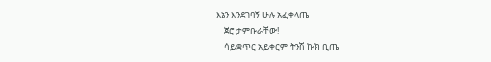እኔን እንደገባኝ ሁሉ አፈቀላጤ
    ጀሮ ታምቡራቸው!
    ሳይቋጥር አይቀርም ትንሽ ኩክ ቢጤ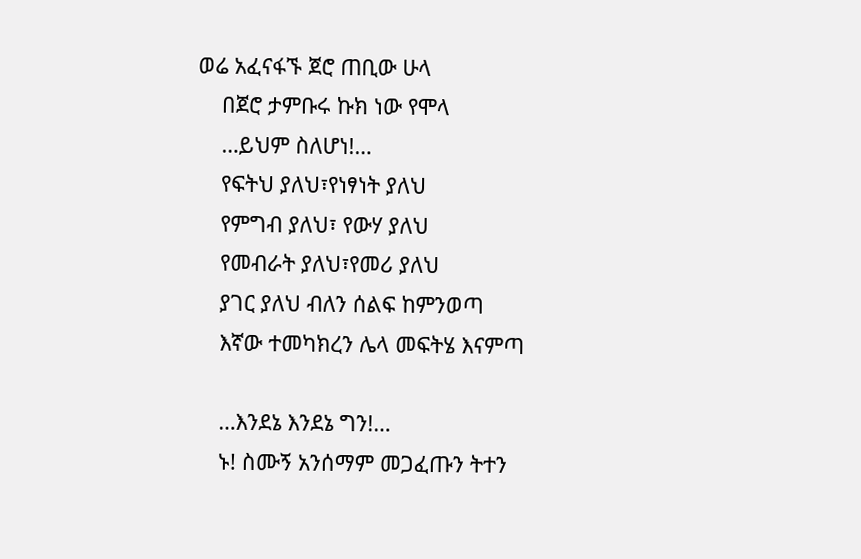ወሬ አፈናፋኙ ጀሮ ጠቢው ሁላ
    በጀሮ ታምቡሩ ኩክ ነው የሞላ
    …ይህም ስለሆነ!…
    የፍትህ ያለህ፣የነፃነት ያለህ
    የምግብ ያለህ፣ የውሃ ያለህ
    የመብራት ያለህ፣የመሪ ያለህ
    ያገር ያለህ ብለን ሰልፍ ከምንወጣ
    እኛው ተመካክረን ሌላ መፍትሄ እናምጣ

    …እንደኔ እንደኔ ግን!…
    ኑ! ስሙኝ አንሰማም መጋፈጡን ትተን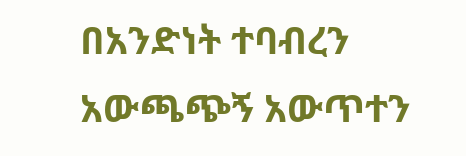በአንድነት ተባብረን አውጫጭኝ አውጥተን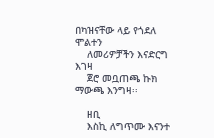በካዝናቸው ላይ የጎደለ ሞልተን
    ለመሪዎቻችን እናድርግ እገዛ
    ጀሮ መቧጠጫ ኩክ ማውጫ እንግዛ፡፡

    ዘቢ
    እስኪ ለግጥሙ እናንተ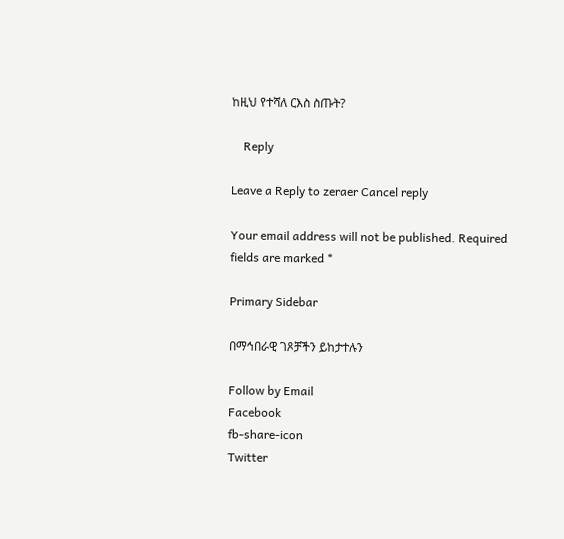ከዚህ የተሻለ ርእስ ስጡት?

    Reply

Leave a Reply to zeraer Cancel reply

Your email address will not be published. Required fields are marked *

Primary Sidebar

በማኅበራዊ ገጾቻችን ይከታተሉን

Follow by Email
Facebook
fb-share-icon
Twitter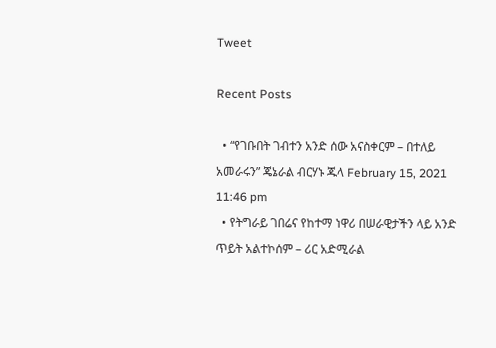Tweet

Recent Posts

  • “የገቡበት ገብተን አንድ ሰው አናስቀርም – በተለይ አመራሩን” ጄኔራል ብርሃኑ ጁላ February 15, 2021 11:46 pm
  • የትግራይ ገበሬና የከተማ ነዋሪ በሠራዊታችን ላይ አንድ ጥይት አልተኮሰም – ሪር አድሚራል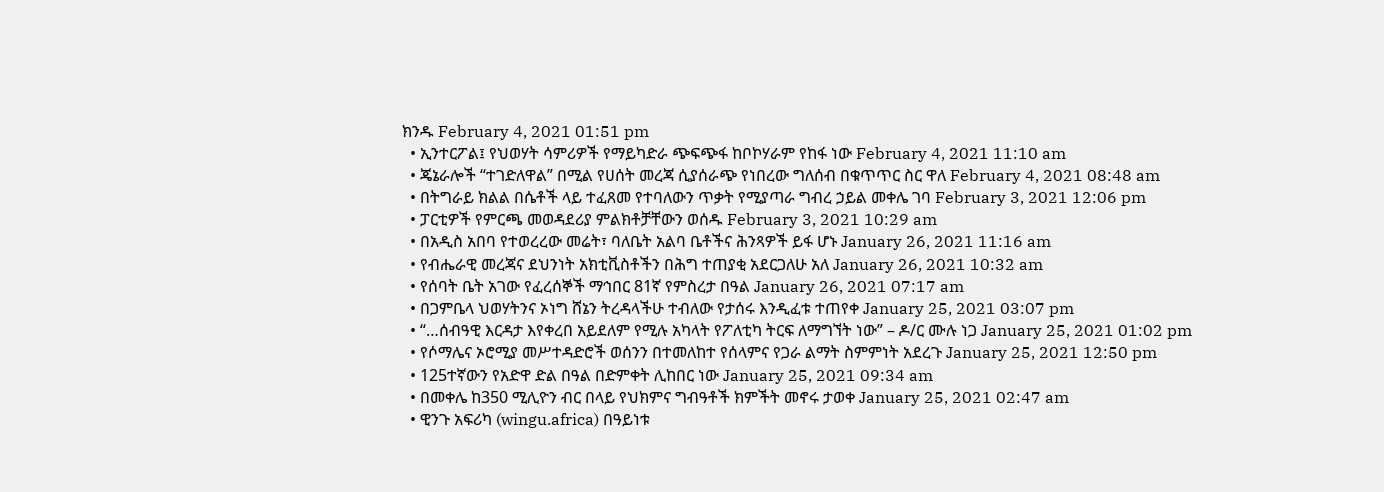ክንዱ February 4, 2021 01:51 pm
  • ኢንተርፖል፤ የህወሃት ሳምሪዎች የማይካድራ ጭፍጭፋ ከቦኮሃራም የከፋ ነው February 4, 2021 11:10 am
  • ጄኔራሎች “ተገድለዋል” በሚል የሀሰት መረጃ ሲያሰራጭ የነበረው ግለሰብ በቁጥጥር ስር ዋለ February 4, 2021 08:48 am
  • በትግራይ ክልል በሴቶች ላይ ተፈጸመ የተባለውን ጥቃት የሚያጣራ ግብረ ኃይል መቀሌ ገባ February 3, 2021 12:06 pm
  • ፓርቲዎች የምርጫ መወዳደሪያ ምልክቶቻቸውን ወሰዱ February 3, 2021 10:29 am
  • በአዲስ አበባ የተወረረው መሬት፣ ባለቤት አልባ ቤቶችና ሕንጻዎች ይፋ ሆኑ January 26, 2021 11:16 am
  • የብሔራዊ መረጃና ደህንነት አክቲቪስቶችን በሕግ ተጠያቂ አደርጋለሁ አለ January 26, 2021 10:32 am
  • የሰባት ቤት አገው የፈረሰኞች ማኅበር 81ኛ የምስረታ በዓል January 26, 2021 07:17 am
  • በጋምቤላ ህወሃትንና ኦነግ ሸኔን ትረዳላችሁ ተብለው የታሰሩ እንዲፈቱ ተጠየቀ January 25, 2021 03:07 pm
  • “…ሰብዓዊ እርዳታ እየቀረበ አይደለም የሚሉ አካላት የፖለቲካ ትርፍ ለማግኘት ነው” – ዶ/ር ሙሉ ነጋ January 25, 2021 01:02 pm
  • የሶማሌና ኦሮሚያ መሥተዳድሮች ወሰንን በተመለከተ የሰላምና የጋራ ልማት ስምምነት አደረጉ January 25, 2021 12:50 pm
  • 125ተኛውን የአድዋ ድል በዓል በድምቀት ሊከበር ነው January 25, 2021 09:34 am
  • በመቀሌ ከ350 ሚሊዮን ብር በላይ የህክምና ግብዓቶች ክምችት መኖሩ ታወቀ January 25, 2021 02:47 am
  • ዊንጉ አፍሪካ (wingu.africa) በዓይነቱ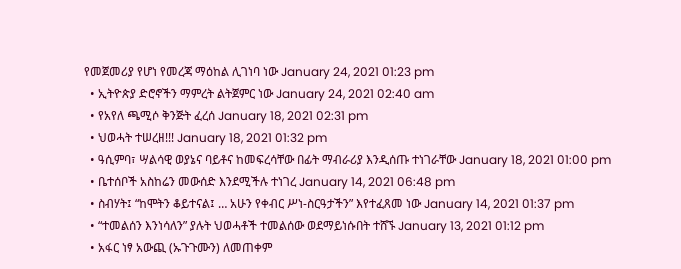የመጀመሪያ የሆነ የመረጃ ማዕከል ሊገነባ ነው January 24, 2021 01:23 pm
  • ኢትዮጵያ ድሮኖችን ማምረት ልትጀምር ነው January 24, 2021 02:40 am
  • የአየለ ጫሚሶ ቅንጅት ፈረሰ January 18, 2021 02:31 pm
  • ህወሓት ተሠረዘ!!! January 18, 2021 01:32 pm
  • ዓሲምባ፣ ሣልሳዊ ወያኔና ባይቶና ከመፍረሳቸው በፊት ማብራሪያ እንዲሰጡ ተነገራቸው January 18, 2021 01:00 pm
  • ቤተሰቦች አስከሬን መውሰድ እንደሚችሉ ተነገረ January 14, 2021 06:48 pm
  • ስብሃት፤ “ከሞትን ቆይተናል፤ … አሁን የቀብር ሥነ-ስርዓታችን” እየተፈጸመ ነው January 14, 2021 01:37 pm
  • “ተመልሰን እንነሳለን” ያሉት ህወሓቶች ተመልሰው ወደማይነሱበት ተሸኙ January 13, 2021 01:12 pm
  • አፋር ነፃ አውጪ (ኡጉጉሙን) ለመጠቀም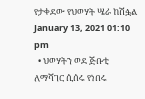የታቀደው የህወሃት ሤራ ከሽፏል January 13, 2021 01:10 pm
  • ህወሃትን ወደ ጅቡቲ ለማሻገር ሲሰሩ የነበሩ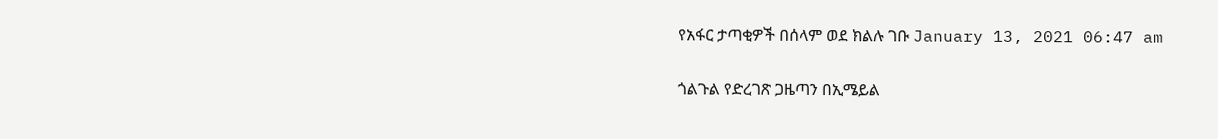የአፋር ታጣቂዎች በሰላም ወደ ክልሉ ገቡ January 13, 2021 06:47 am

ጎልጉል የድረገጽ ጋዜጣን በኢሜይል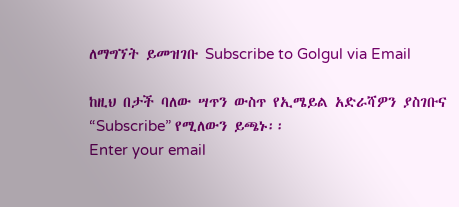ለማግኘት ይመዝገቡ Subscribe to Golgul via Email

ከዚህ በታች ባለው ሣጥን ውስጥ የኢሜይል አድራሻዎን ያስገቡና “Subscribe” የሚለውን ይጫኑ፡፡
Enter your email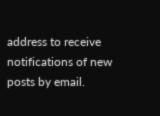address to receive notifications of new posts by email.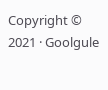Copyright © 2021 · Goolgule